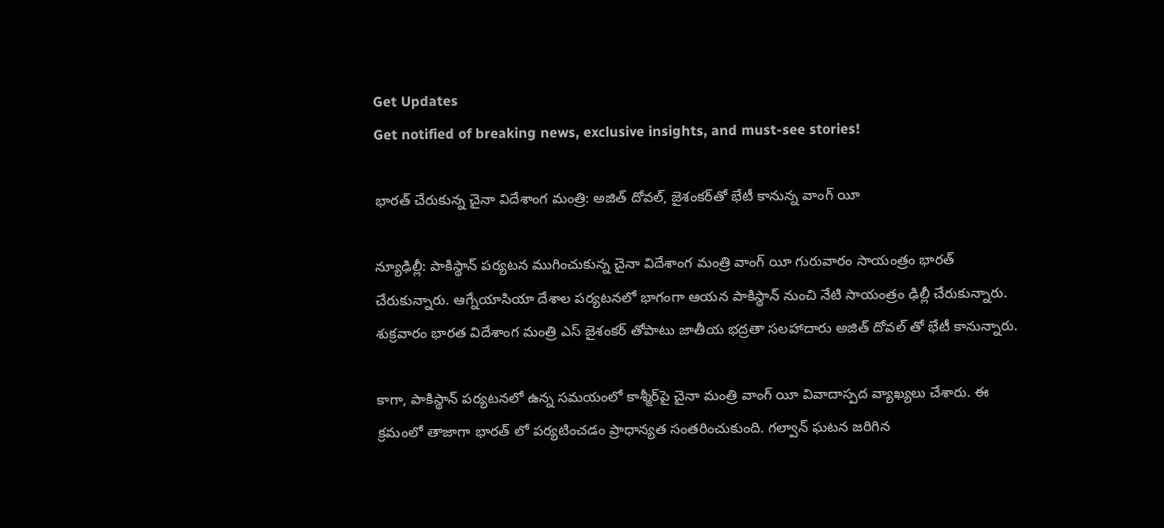Get Updates
Get notified of breaking news, exclusive insights, and must-see stories!

భారత్ చేరుకున్న చైనా విదేశాంగ మంత్రి: అజిత్ దోవల్, జైశంకర్‌తో భేటీ కానున్న వాంగ్ యీ

న్యూఢిల్లీ: పాకిస్థాన్ పర్యటన ముగించుకున్న చైనా విదేశాంగ మంత్రి వాంగ్ యీ గురువారం సాయంత్రం భారత్ చేరుకున్నారు. ఆగ్నేయాసియా దేశాల పర్యటనలో భాగంగా ఆయన పాకిస్థాన్ నుంచి నేటి సాయంత్రం ఢిల్లీ చేరుకున్నారు. శుక్రవారం భారత విదేశాంగ మంత్రి ఎస్ జైశంకర్ తోపాటు జాతీయ భద్రతా సలహాదారు అజిత్ దోవల్ తో భేటీ కానున్నారు.

కాగా, పాకిస్థాన్ పర్యటనలో ఉన్న సమయంలో కాశ్మీర్‌పై చైనా మంత్రి వాంగ్ యీ వివాదాస్పద వ్యాఖ్యలు చేశారు. ఈ క్రమంలో తాజాగా భారత్ లో పర్యటించడం ప్రాధాన్యత సంతరించుకుంది. గల్వాన్ ఘటన జరిగిన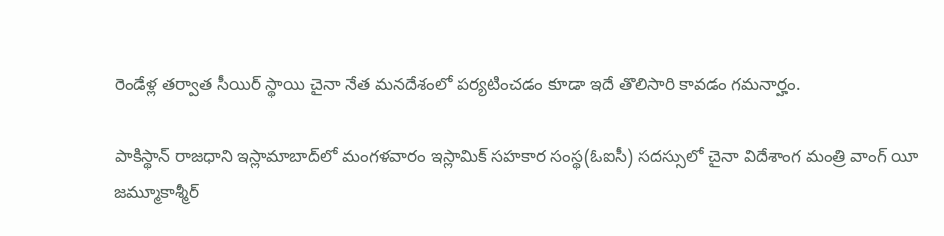రెండేళ్ల తర్వాత సీయిర్ స్థాయి చైనా నేత మనదేశంలో పర్యటించడం కూడా ఇదే తొలిసారి కావడం గమనార్హం.

పాకిస్థాన్ రాజధాని ఇస్లామాబాద్‌లో మంగళవారం ఇస్లామిక్ సహకార సంస్థ(ఓఐసీ) సదస్సులో చైనా విదేశాంగ మంత్రి వాంగ్ యీ జమ్మూకాశ్మీర్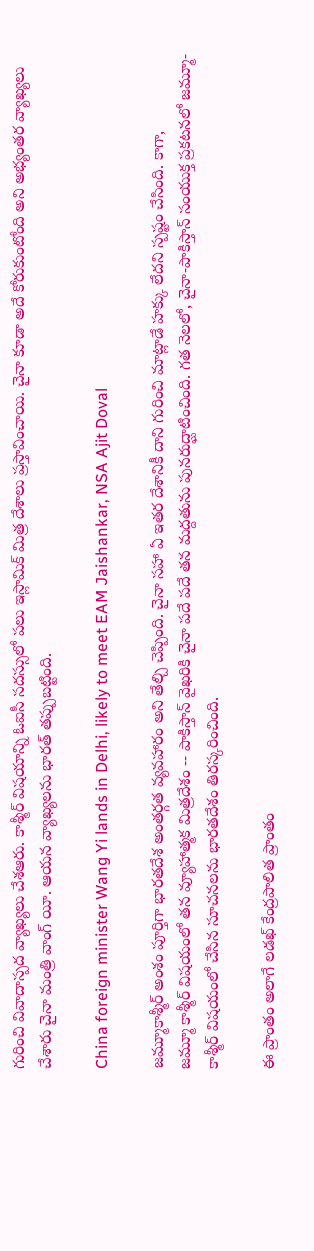గురించి వివాదాస్పద వ్యాఖ్యలు చేశఆరు. కాశ్మీర్ విషయాన్ని ఓఐసీ సదస్సులో పలు ఇస్లామిక్ మిత్ర దేశాలు ప్రస్తావించాయి. చైనా కూడా అదే కోరుకుంటోంది అని అభ్యంతర వ్యాఖ్యలు చేశారు చైనా మంత్రి వాంగ్ యీ. ఆయన వ్యాఖ్యలను భారత్ తప్పుబట్టింది.

China foreign minister Wang Yi lands in Delhi, likely to meet EAM Jaishankar, NSA Ajit Doval

జమ్మూకాశ్మీర్ అంశం పూర్తిగా భారతదేశ అంతర్గత వ్యవహారం అని తేల్చి చెప్పింది. చైనా సహా ఏ ఇతర దేశానికీ దాని గురించి మాట్లాడే హక్కు లేదని స్పష్టం చేసింది. కాగా,
జమ్మూ కాశ్మీర్ విషయంలో తన వ్యూహాత్మక మిత్రదేశం -- పాకిస్తాన్ వైఖరికి చైనా పదే పదే తన మద్దతును పునరుద్ఘాటించింది. గత నెలలో, చైనా-పాకిస్తాన్ సంయుక్త ప్రకటనలో జమ్మూ-కాశ్మీర్ విషయంలో చేసిన సూచనలను భారతదేశం తిరస్కరించింది.

ఈ ప్రాంతం అలాగే లడఖ్ కేంద్రపాలిత ప్రాంతం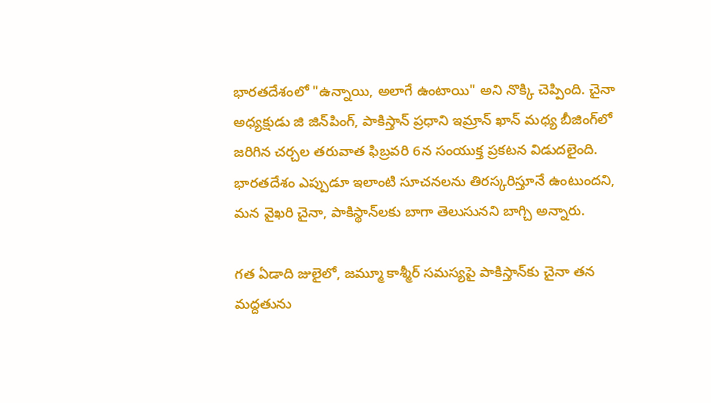భారతదేశంలో "ఉన్నాయి, అలాగే ఉంటాయి" అని నొక్కి చెప్పింది. చైనా అధ్యక్షుడు జి జిన్‌పింగ్, పాకిస్తాన్ ప్రధాని ఇమ్రాన్ ఖాన్ మధ్య బీజింగ్‌లో జరిగిన చర్చల తరువాత ఫిబ్రవరి 6న సంయుక్త ప్రకటన విడుదలైంది. భారతదేశం ఎప్పుడూ ఇలాంటి సూచనలను తిరస్కరిస్తూనే ఉంటుందని, మన వైఖరి చైనా, పాకిస్థాన్‌లకు బాగా తెలుసునని బాగ్చి అన్నారు.

గత ఏడాది జులైలో, జమ్మూ కాశ్మీర్ సమస్యపై పాకిస్తాన్‌కు చైనా తన మద్దతును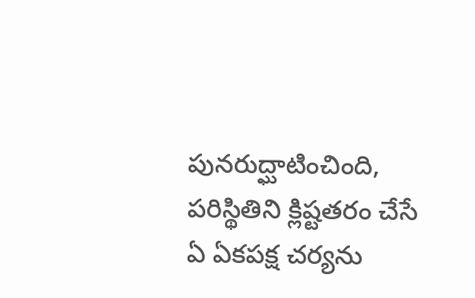పునరుద్ఘాటించింది, పరిస్థితిని క్లిష్టతరం చేసే ఏ ఏకపక్ష చర్యను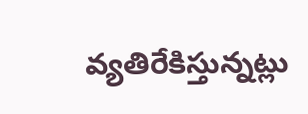వ్యతిరేకిస్తున్నట్లు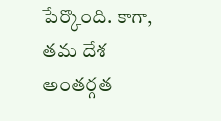పేర్కొంది. కాగా, తమ దేశ అంతర్గత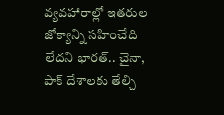వ్యవహారాల్లో ఇతరుల జోక్యాన్ని సహించేది లేదని భారత్.. చైనా, పాక్ దేశాలకు తేల్చి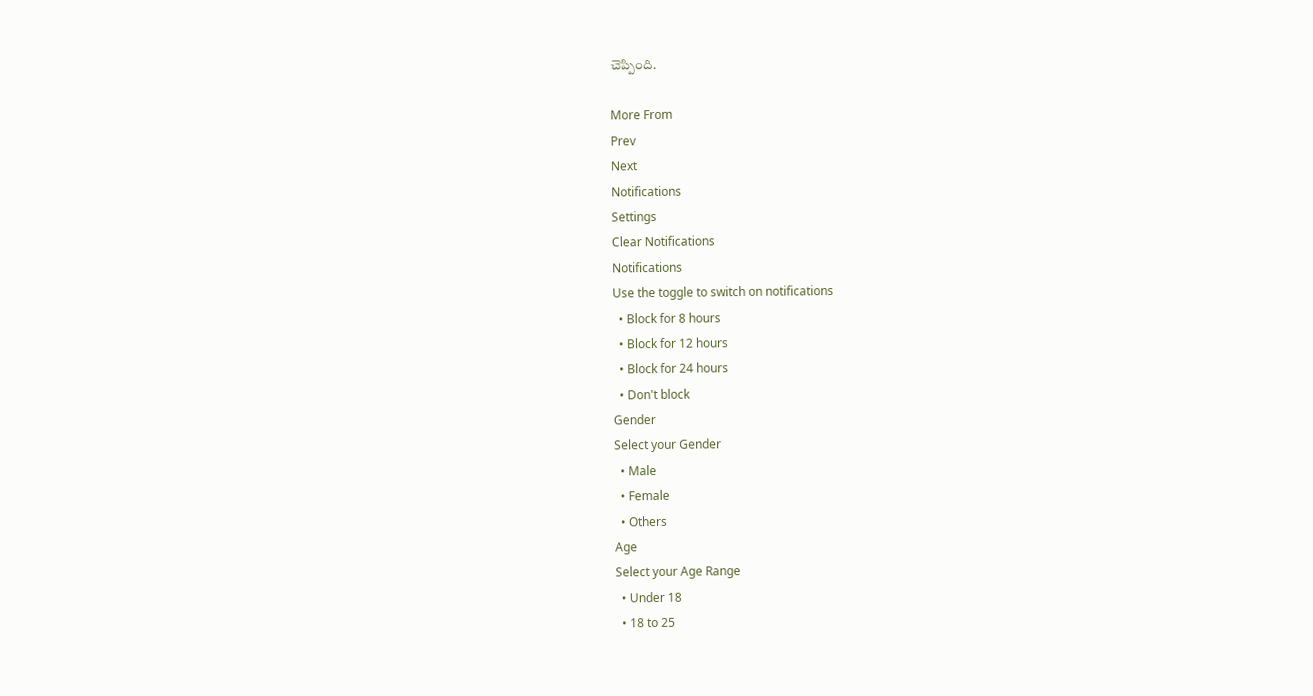చెప్పింది.

More From
Prev
Next
Notifications
Settings
Clear Notifications
Notifications
Use the toggle to switch on notifications
  • Block for 8 hours
  • Block for 12 hours
  • Block for 24 hours
  • Don't block
Gender
Select your Gender
  • Male
  • Female
  • Others
Age
Select your Age Range
  • Under 18
  • 18 to 25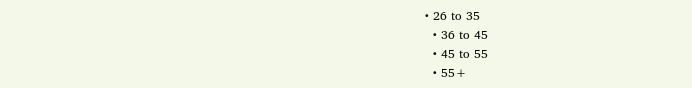• 26 to 35
  • 36 to 45
  • 45 to 55
  • 55+